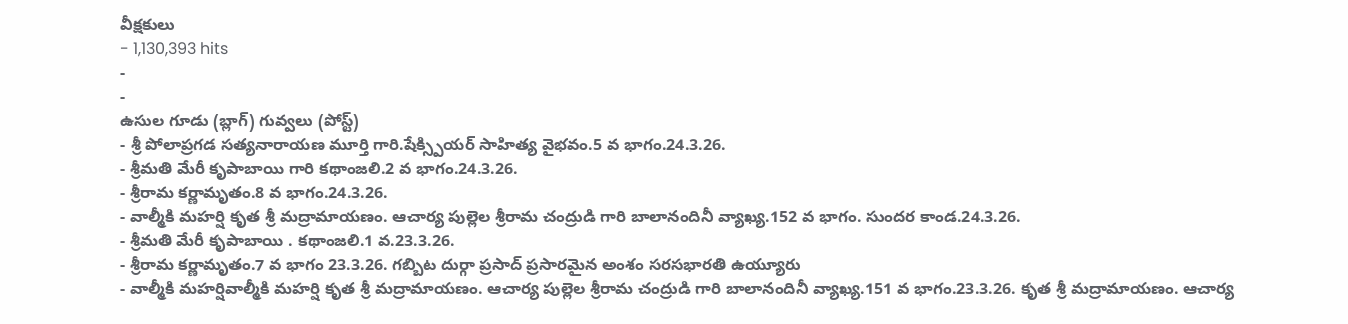వీక్షకులు
- 1,130,393 hits
-
-
ఉసుల గూడు (బ్లాగ్) గువ్వలు (పోస్ట్)
- శ్రీ పోలాప్రగడ సత్యనారాయణ మూర్తి గారి.షేక్స్పియర్ సాహిత్య వైభవం.5 వ భాగం.24.3.26.
- శ్రీమతి మేరీ కృపాబాయి గారి కథాంజలి.2 వ భాగం.24.3.26.
- శ్రీరామ కర్ణామృతం.8 వ భాగం.24.3.26.
- వాల్మీకి మహర్షి కృత శ్రీ మద్రామాయణం. ఆచార్య పుల్లెల శ్రీరామ చంద్రుడి గారి బాలానందినీ వ్యాఖ్య.152 వ భాగం. సుందర కాండ.24.3.26.
- శ్రీమతి మేరీ కృపాబాయి . కథాంజలి.1 వ.23.3.26.
- శ్రీరామ కర్ణామృతం.7 వ భాగం 23.3.26. గబ్బిట దుర్గా ప్రసాద్ ప్రసారమైన అంశం సరసభారతి ఉయ్యూరు
- వాల్మీకి మహర్షివాల్మీకి మహర్షి కృత శ్రీ మద్రామాయణం. ఆచార్య పుల్లెల శ్రీరామ చంద్రుడి గారి బాలానందినీ వ్యాఖ్య.151 వ భాగం.23.3.26. కృత శ్రీ మద్రామాయణం. ఆచార్య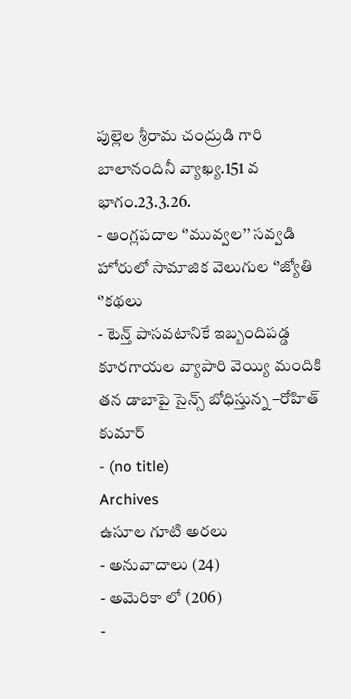పుల్లెల శ్రీరామ చంద్రుడి గారి బాలానందినీ వ్యాఖ్య.151 వ భాగం.23.3.26.
- ఆంగ్లపదాల ‘’మువ్వల’’ సవ్వడి హోరులో సామాజిక వెలుగుల ‘’జ్యోతి ‘’కథలు
- టెన్త్ పాసవటానికే ఇబ్బందిపడ్డ కూరగాయల వ్యాపారి వెయ్యి మందికి తన డాబాపై సైన్స్ బోధిస్తున్న –రోహిత్ కుమార్
- (no title)
Archives
ఉసూల గూటి అరలు
- అనువాదాలు (24)
- అమెరికా లో (206)
-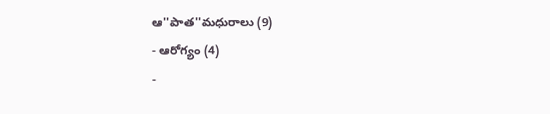ఆ''పాత''మధురాలు (9)
- ఆరోగ్యం (4)
-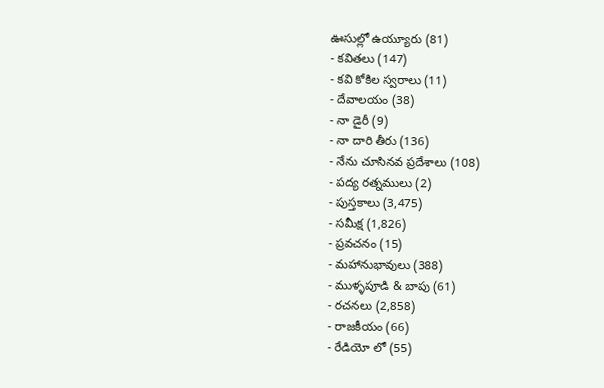ఊసుల్లో ఉయ్యూరు (81)
- కవితలు (147)
- కవి కోకిల స్వరాలు (11)
- దేవాలయం (38)
- నా డైరీ (9)
- నా దారి తీరు (136)
- నేను చూసినవ ప్రదేశాలు (108)
- పద్య రత్నములు (2)
- పుస్తకాలు (3,475)
- సమీక్ష (1,826)
- ప్రవచనం (15)
- మహానుభావులు (388)
- ముళ్ళపూడి & బాపు (61)
- రచనలు (2,858)
- రాజకీయం (66)
- రేడియో లో (55)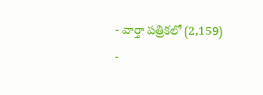- వార్తా పత్రికలో (2,159)
-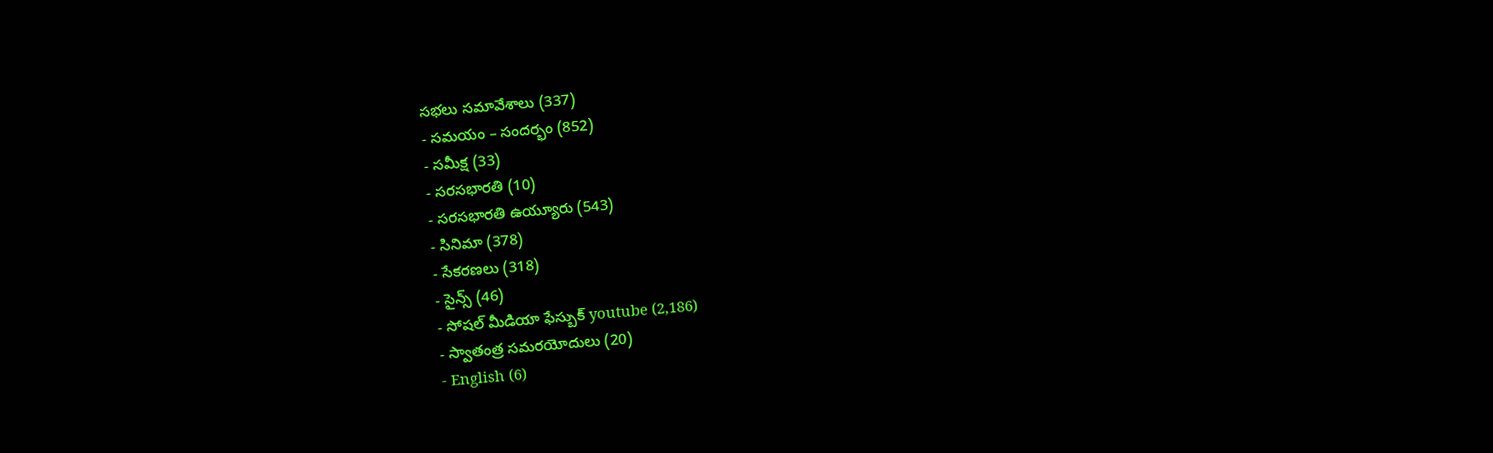సభలు సమావేశాలు (337)
- సమయం – సందర్భం (852)
- సమీక్ష (33)
- సరసభారతి (10)
- సరసభారతి ఉయ్యూరు (543)
- సినిమా (378)
- సేకరణలు (318)
- సైన్స్ (46)
- సోషల్ మీడియా ఫేస్బుక్ youtube (2,186)
- స్వాతంత్ర సమరయోదులు (20)
- English (6)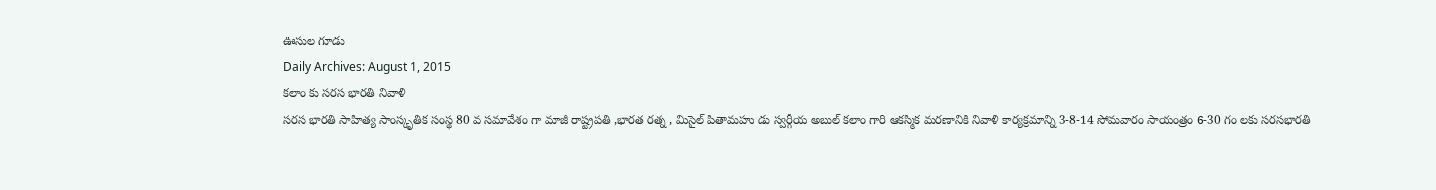ఊసుల గూడు
Daily Archives: August 1, 2015
కలాం కు సరస భారతి నివాళి
సరస భారతి సాహిత్య సాంస్కృతిక సంస్థ 80 వ సమావేశం గా మాజీ రాష్ట్రపతి ,భారత రత్న , మిసైల్ పితామహు డు స్వర్గీయ అబుల్ కలాం గారి ఆకస్మిక మరణానికి నివాళి కార్యక్రమాన్ని 3-8-14 సోమవారం సాయంత్రం 6-30 గం లకు సరసభారతి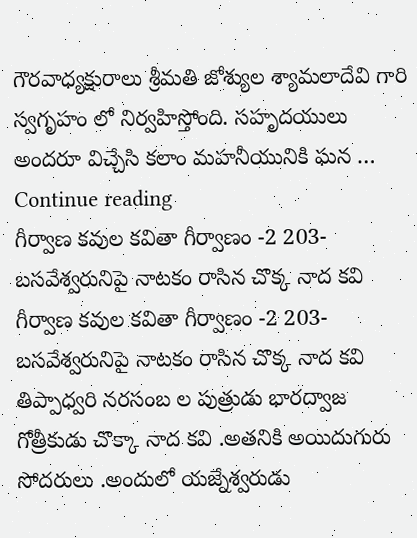గౌరవాధ్యక్షురాలు శ్రీమతి జోశ్యుల శ్యామలాదేవి గారి స్వగృహం లో నిర్వహిస్తోంది. సహృదయులు అందరూ విచ్చేసి కలాం మహనీయునికి ఘన … Continue reading
గీర్వాణ కవుల కవితా గీర్వాణం -2 203-బసవేశ్వరునిపై నాటకం రాసిన చొక్క నాద కవి
గీర్వాణ కవుల కవితా గీర్వాణం -2 203-బసవేశ్వరునిపై నాటకం రాసిన చొక్క నాద కవి తిప్పాధ్వరి నరసంబ ల పుత్రుడు భారద్వాజ గోత్రీకుడు చొక్కా నాద కవి .అతనికి అయిదుగురు సోదరులు .అందులో యజ్నేశ్వరుడు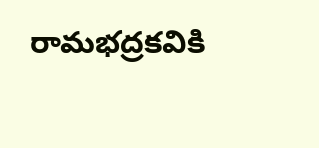రామభద్రకవికి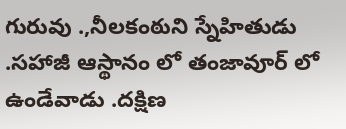గురువు .,నీలకంఠుని స్నేహితుడు .సహాజీ ఆస్థానం లో తంజావూర్ లో ఉండేవాడు .దక్షిణ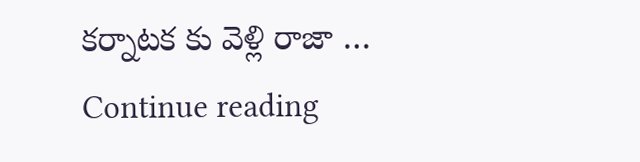కర్నాటక కు వెళ్లి రాజా … Continue reading